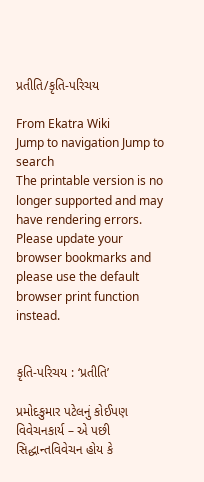પ્રતીતિ/કૃતિ-પરિચય

From Ekatra Wiki
Jump to navigation Jump to search
The printable version is no longer supported and may have rendering errors. Please update your browser bookmarks and please use the default browser print function instead.


કૃતિ-પરિચય : ‘પ્રતીતિ’

પ્રમોદકુમાર પટેલનું કોઈપણ વિવેચનકાર્ય – એ પછી સિદ્ધાન્તવિવેચન હોય કે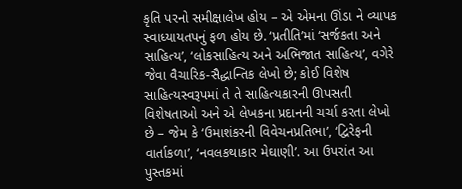કૃતિ પરનો સમીક્ષાલેખ હોય – એ એમના ઊંડા ને વ્યાપક સ્વાધ્યાયતપનું ફળ હોય છે. ‘પ્રતીતિ’માં ‘સર્જકતા અને સાહિત્ય’, ‘લોકસાહિત્ય અને અભિજાત સાહિત્ય’, વગેરે જેવા વૈચારિક-સૈદ્ધાન્તિક લેખો છે; કોઈ વિશેષ સાહિત્યસ્વરૂપમાં તે તે સાહિત્યકારની ઊપસતી વિશેષતાઓ અને એ લેખકના પ્રદાનની ચર્ચા કરતા લેખો છે – જેમ કે ‘ઉમાશંકરની વિવેચનપ્રતિભા’, ‘દ્વિરેફની વાર્તાકળા’, ‘નવલકથાકાર મેઘાણી’. આ ઉપરાંત આ પુસ્તકમાં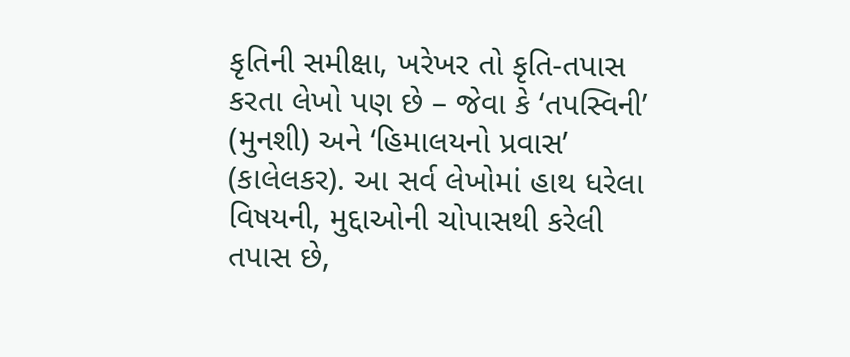કૃતિની સમીક્ષા, ખરેખર તો કૃતિ-તપાસ કરતા લેખો પણ છે – જેવા કે ‘તપસ્વિની’ (મુનશી) અને ‘હિમાલયનો પ્રવાસ’ (કાલેલકર). આ સર્વ લેખોમાં હાથ ધરેલા વિષયની, મુદ્દાઓની ચોપાસથી કરેલી તપાસ છે,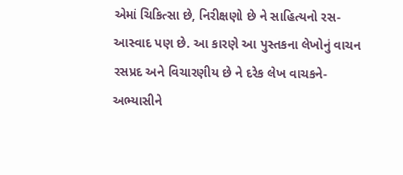એમાં ચિકિત્સા છે, નિરીક્ષણો છે ને સાહિત્યનો રસ-આસ્વાદ પણ છે. આ કારણે આ પુસ્તકના લેખોનું વાચન રસપ્રદ અને વિચારણીય છે ને દરેક લેખ વાચકને-અભ્યાસીને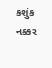કશુંક નક્કર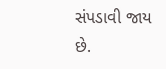સંપડાવી જાય છે.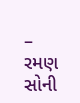– રમણ સોની